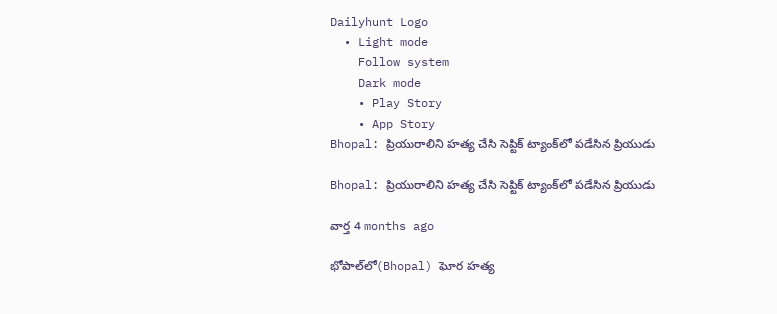Dailyhunt Logo
  • Light mode
    Follow system
    Dark mode
    • Play Story
    • App Story
Bhopal: ప్రియురాలిని హత్య చేసి సెప్టిక్ ట్యాంక్‌లో పడేసిన ప్రియుడు

Bhopal: ప్రియురాలిని హత్య చేసి సెప్టిక్ ట్యాంక్‌లో పడేసిన ప్రియుడు

వార్త 4 months ago

భోపాల్‌లో(Bhopal) ఘోర హత్య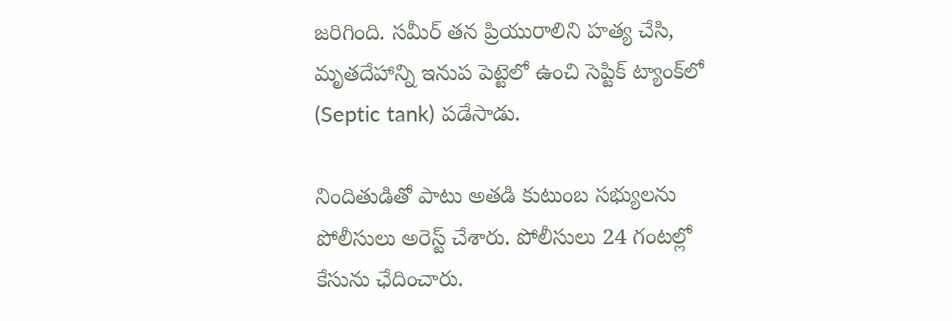జరిగింది. సమీర్ తన ప్రియురాలిని హత్య చేసి, మృతదేహాన్ని ఇనుప పెట్టెలో ఉంచి సెప్టిక్ ట్యాంక్‌లో (Septic tank) పడేసాడు.

నిందితుడితో పాటు అతడి కుటుంబ సభ్యులను పోలీసులు అరెస్ట్ చేశారు. పోలీసులు 24 గంటల్లో కేసును ఛేదించారు.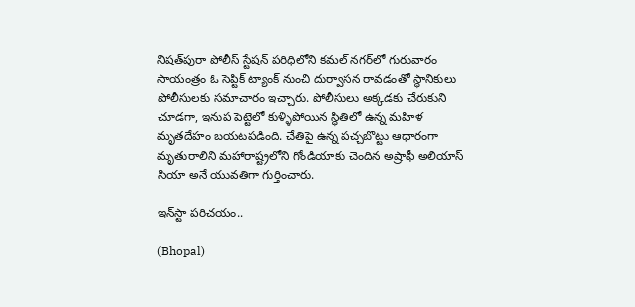నిషత్‌పురా పోలీస్ స్టేషన్ పరిధిలోని కమల్ నగర్‌లో గురువారం సాయంత్రం ఓ సెప్టిక్ ట్యాంక్ నుంచి దుర్వాసన రావడంతో స్థానికులు పోలీసులకు సమాచారం ఇచ్చారు. పోలీసులు అక్కడకు చేరుకుని చూడగా, ఇనుప పెట్టెలో కుళ్ళిపోయిన స్థితిలో ఉన్న మహిళ మృతదేహం బయటపడింది. చేతిపై ఉన్న పచ్చబొట్టు ఆధారంగా మృతురాలిని మహారాష్ట్రలోని గోండియాకు చెందిన అష్రాఫీ అలియాస్ సియా అనే యువతిగా గుర్తించారు.

ఇన్‌స్టా పరిచయం..

(Bhopal)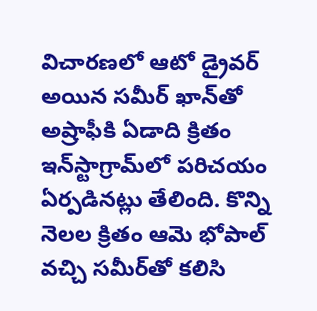విచారణలో ఆటో డ్రైవర్ అయిన సమీర్ ఖాన్‌తో అష్రాఫీకి ఏడాది క్రితం ఇన్‌స్టాగ్రామ్‌లో పరిచయం ఏర్పడినట్లు తేలింది. కొన్ని నెలల క్రితం ఆమె భోపాల్ వచ్చి సమీర్‌తో కలిసి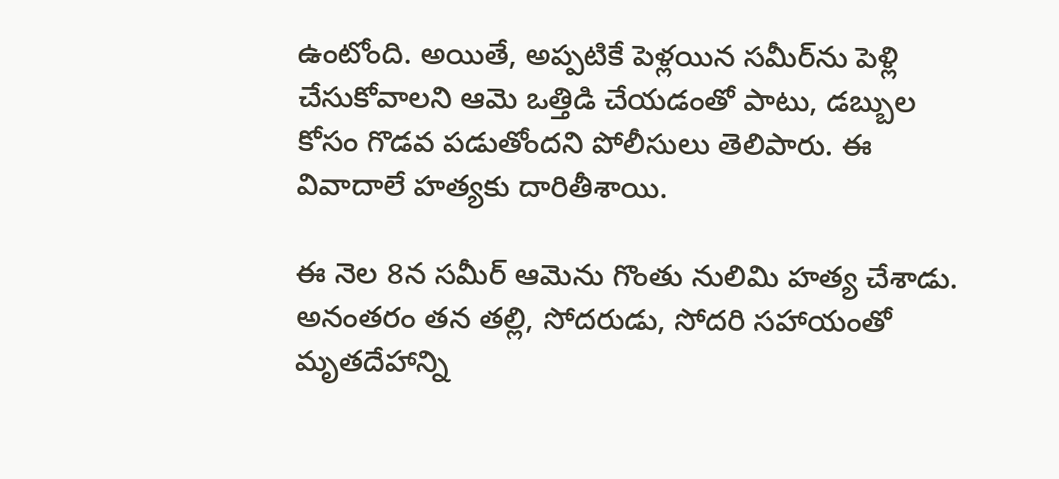ఉంటోంది. అయితే, అప్పటికే పెళ్లయిన సమీర్‌ను పెళ్లి చేసుకోవాలని ఆమె ఒత్తిడి చేయడంతో పాటు, డబ్బుల కోసం గొడవ పడుతోందని పోలీసులు తెలిపారు. ఈ వివాదాలే హత్యకు దారితీశాయి.

ఈ నెల 8న సమీర్ ఆమెను గొంతు నులిమి హత్య చేశాడు. అనంతరం తన తల్లి, సోదరుడు, సోదరి సహాయంతో మృతదేహాన్ని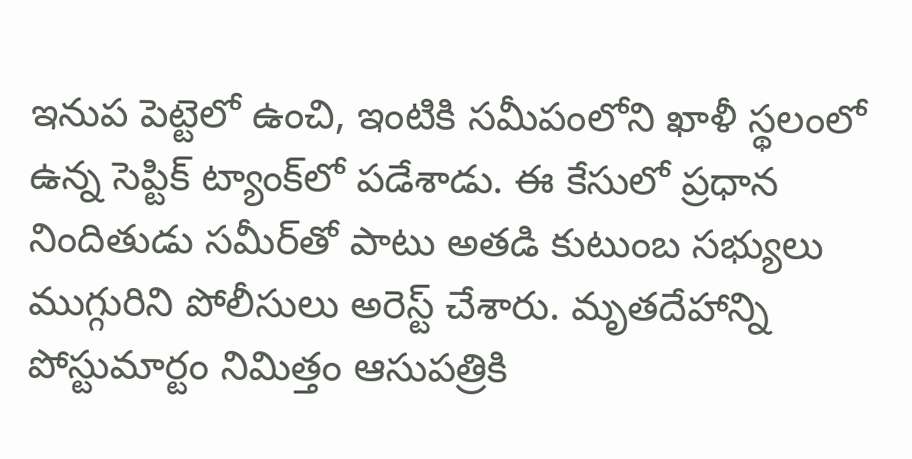ఇనుప పెట్టెలో ఉంచి, ఇంటికి సమీపంలోని ఖాళీ స్థలంలో ఉన్న సెప్టిక్ ట్యాంక్‌లో పడేశాడు. ఈ కేసులో ప్రధాన నిందితుడు సమీర్‌తో పాటు అతడి కుటుంబ సభ్యులు ముగ్గురిని పోలీసులు అరెస్ట్ చేశారు. మృతదేహాన్ని పోస్టుమార్టం నిమిత్తం ఆసుపత్రికి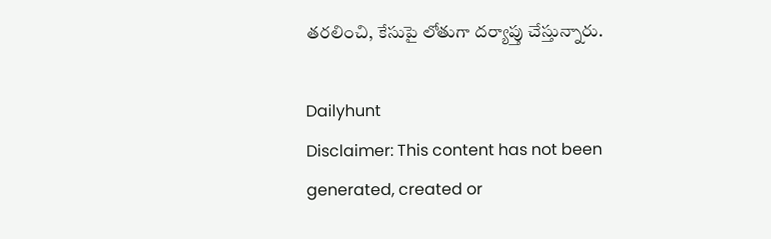తరలించి, కేసుపై లోతుగా దర్యాప్తు చేస్తున్నారు.

Dailyhunt
Disclaimer: This content has not been generated, created or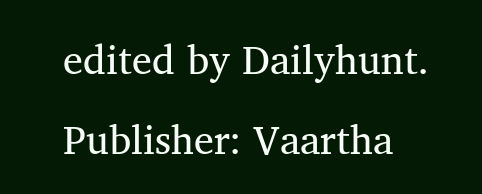edited by Dailyhunt. Publisher: Vaartha